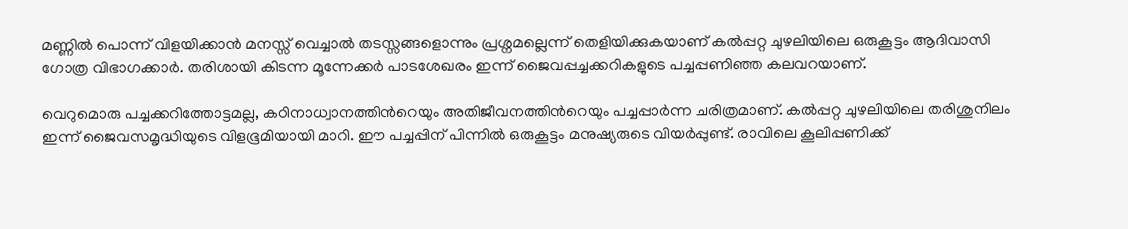മണ്ണിൽ പൊന്ന് വിളയിക്കാൻ മനസ്സ് വെച്ചാൽ തടസ്സങ്ങളൊന്നും പ്രശ്നമല്ലെന്ന് തെളിയിക്കുകയാണ് കൽപ്പറ്റ ചുഴലിയിലെ ഒരുകൂട്ടം ആദിവാസി ഗോത്ര വിഭാഗക്കാർ. തരിശായി കിടന്ന മൂന്നേക്കർ പാടശേഖരം ഇന്ന് ജൈവപ്പച്ചക്കറികളുടെ പച്ചപ്പണിഞ്ഞ കലവറയാണ്.

വെറുമൊരു പച്ചക്കറിത്തോട്ടമല്ല, കഠിനാധ്വാനത്തിന്‍റെയും അതിജീവനത്തിന്‍റെയും പച്ചപ്പാർന്ന ചരിത്രമാണ്. കൽപ്പറ്റ ചുഴലിയിലെ തരിശുനിലം ഇന്ന് ജൈവസമൃദ്ധിയുടെ വിളഭൂമിയായി മാറി. ഈ പച്ചപ്പിന് പിന്നിൽ ഒരുകൂട്ടം മനുഷ്യരുടെ വിയർപ്പുണ്ട്. രാവിലെ കൂലിപ്പണിക്ക്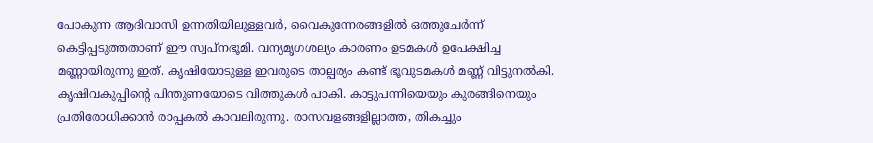പോകുന്ന ആദിവാസി ഉന്നതിയിലുള്ളവർ, വൈകുന്നേരങ്ങളിൽ ഒത്തുചേർന്ന് കെട്ടിപ്പടുത്തതാണ് ഈ സ്വപ്നഭൂമി. വന്യമൃഗശല്യം കാരണം ഉടമകൾ ഉപേക്ഷിച്ച മണ്ണായിരുന്നു ഇത്. കൃഷിയോടുള്ള ഇവരുടെ താല്പര്യം കണ്ട് ഭൂവുടമകൾ മണ്ണ് വിട്ടുനൽകി. കൃഷിവകുപ്പിന്‍റെ പിന്തുണയോടെ വിത്തുകൾ പാകി. കാട്ടുപന്നിയെയും കുരങ്ങിനെയും പ്രതിരോധിക്കാൻ രാപ്പകൽ കാവലിരുന്നു. രാസവളങ്ങളില്ലാത്ത, തികച്ചും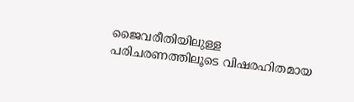ജൈവരീതിയിലുള്ള പരിചരണത്തിലൂടെ വിഷരഹിതമായ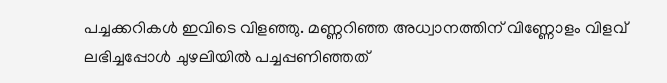പച്ചക്കറികൾ ഇവിടെ വിളഞ്ഞു. മണ്ണറിഞ്ഞ അധ്വാനത്തിന് വിണ്ണോളം വിളവ് ലഭിച്ചപ്പോൾ ചുഴലിയിൽ പച്ചപ്പണിഞ്ഞത്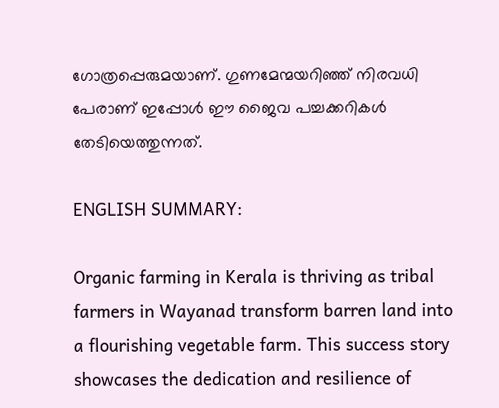ഗോത്രപ്പെരുമയാണ്. ഗുണമേന്മയറിഞ്ഞ് നിരവധി പേരാണ് ഇപ്പോൾ ഈ ജൈവ പച്ചക്കറികൾ തേടിയെത്തുന്നത്.

ENGLISH SUMMARY:

Organic farming in Kerala is thriving as tribal farmers in Wayanad transform barren land into a flourishing vegetable farm. This success story showcases the dedication and resilience of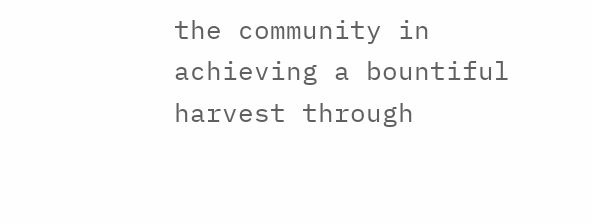the community in achieving a bountiful harvest through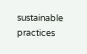sustainable practices